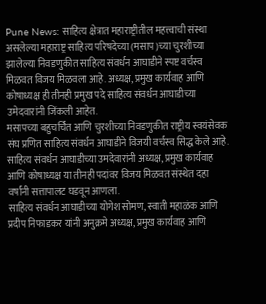Pune News: साहित्य क्षेत्रात महाराष्ट्रीतील महत्त्वाची संस्था असलेल्या महाराष्ट्र साहित्य परिषदेच्या (मसाप)च्या चुरशीच्या झालेल्या निवडणुकीत साहित्य संवर्धन आघाडीने स्पष्ट वर्चस्व मिळवत विजय मिळवला आहे. अध्यक्ष, प्रमुख कार्यवाह आणि कोषाध्यक्ष ही तीनही प्रमुख पदे साहित्य संवर्धन आघाडीच्या उमेदवारांनी जिंकली आहेत.
मसापच्या बहुचर्चित आणि चुरशीच्या निवडणुकीत राष्ट्रीय स्वयंसेवक संघ प्रणित साहित्य संवर्धन आघाडीने विजयी वर्चस्व सिद्ध केले आहे. साहित्य संवर्धन आघाडीच्या उमदेवारांनी अध्यक्ष, प्रमुख कार्यवाह आणि कोषाध्यक्ष या तीनही पदांवर विजय मिळवत संस्थेत दहा वर्षांनी सत्तापालट घडवून आणला.
साहित्य संवर्धन आघाडीच्या योगेश सोमण, स्वाती महाळंक आणि प्रदीप निफाडकर यांनी अनुक्रमे अध्यक्ष, प्रमुख कार्यवाह आणि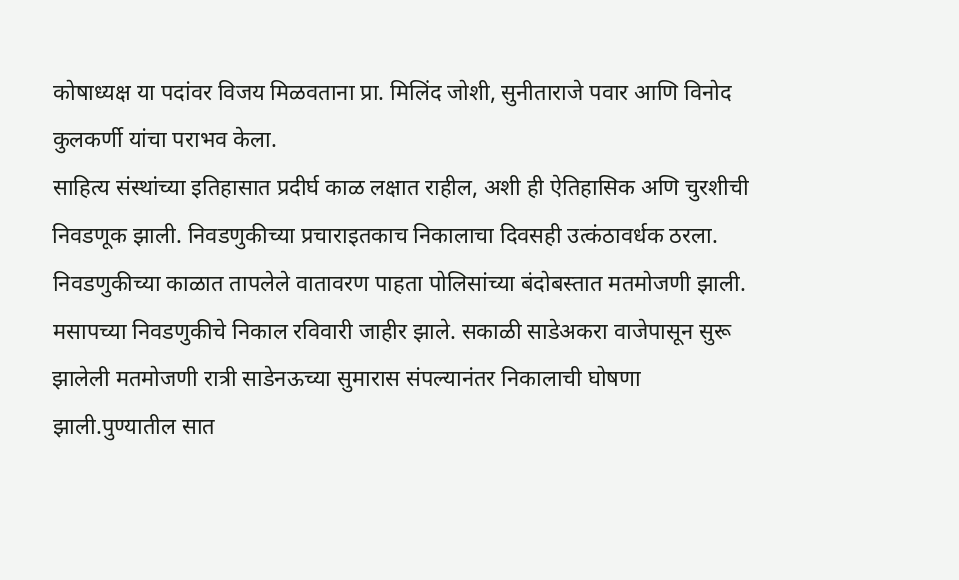कोषाध्यक्ष या पदांवर विजय मिळवताना प्रा. मिलिंद जोशी, सुनीताराजे पवार आणि विनोद कुलकर्णी यांचा पराभव केला.
साहित्य संस्थांच्या इतिहासात प्रदीर्घ काळ लक्षात राहील, अशी ही ऐतिहासिक अणि चुरशीची निवडणूक झाली. निवडणुकीच्या प्रचाराइतकाच निकालाचा दिवसही उत्कंठावर्धक ठरला. निवडणुकीच्या काळात तापलेले वातावरण पाहता पोलिसांच्या बंदोबस्तात मतमोजणी झाली.
मसापच्या निवडणुकीचे निकाल रविवारी जाहीर झाले. सकाळी साडेअकरा वाजेपासून सुरू झालेली मतमोजणी रात्री साडेनऊच्या सुमारास संपल्यानंतर निकालाची घोषणा झाली.पुण्यातील सात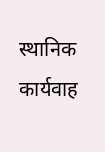स्थानिक कार्यवाह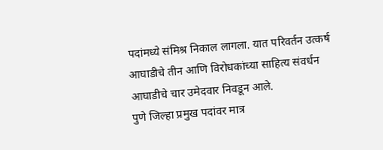पदांमध्ये संमिश्र निकाल लागला. यात परिवर्तन उत्कर्ष आघाडीचे तीन आणि विरोधकांच्या साहित्य संवर्धन आघाडीचे चार उमेदवार निवडून आले.
पुणे जिल्हा प्रमुख पदांवर मात्र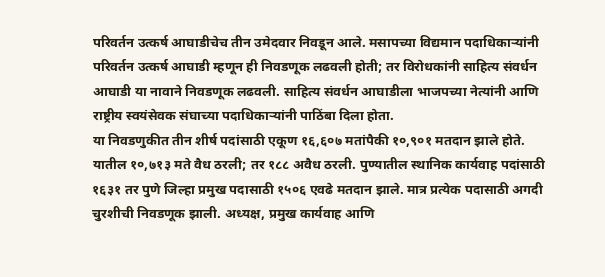परिवर्तन उत्कर्ष आघाडीचेच तीन उमेदवार निवडून आले. मसापच्या विद्यमान पदाधिकाऱ्यांनी परिवर्तन उत्कर्ष आघाडी म्हणून ही निवडणूक लढवली होती; तर विरोधकांनी साहित्य संवर्धन आघाडी या नावाने निवडणूक लढवली. साहित्य संवर्धन आघाडीला भाजपच्या नेत्यांनी आणि राष्ट्रीय स्वयंसेवक संघाच्या पदाधिकाऱ्यांनी पाठिंबा दिला होता.
या निवडणुकीत तीन शीर्ष पदांसाठी एकूण १६,६०७ मतांपैकी १०,९०१ मतदान झाले होते. यातील १०,७१३ मते वैध ठरली; तर १८८ अवैध ठरली. पुण्यातील स्थानिक कार्यवाह पदांसाठी १६३१ तर पुणे जिल्हा प्रमुख पदासाठी १५०६ एवढे मतदान झाले. मात्र प्रत्येक पदासाठी अगदी चुरशीची निवडणूक झाली. अध्यक्ष, प्रमुख कार्यवाह आणि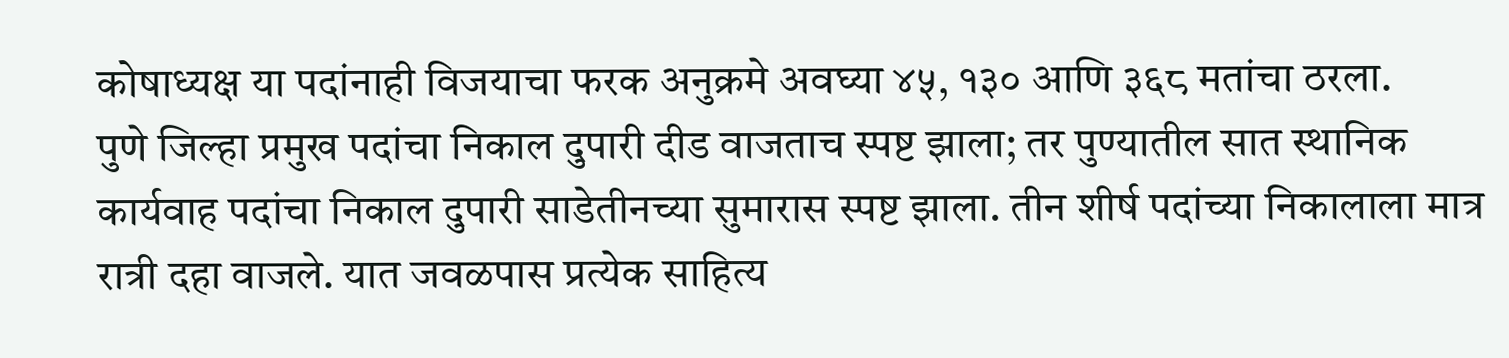कोषाध्यक्ष या पदांनाही विजयाचा फरक अनुक्रमे अवघ्या ४५, १३० आणि ३६८ मतांचा ठरला.
पुणे जिल्हा प्रमुख पदांचा निकाल दुपारी दीड वाजताच स्पष्ट झाला; तर पुण्यातील सात स्थानिक कार्यवाह पदांचा निकाल दुपारी साडेतीनच्या सुमारास स्पष्ट झाला. तीन शीर्ष पदांच्या निकालाला मात्र रात्री दहा वाजले. यात जवळपास प्रत्येक साहित्य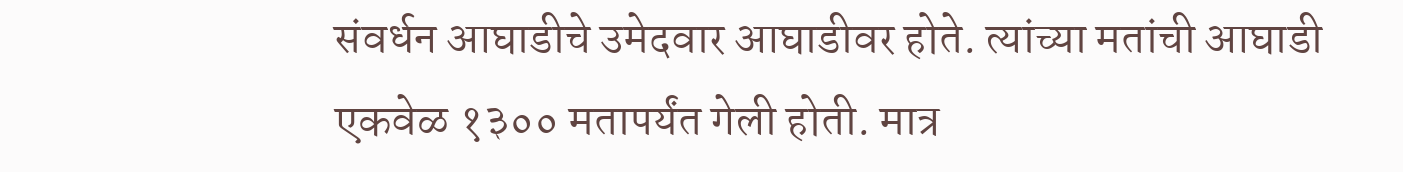संवर्धन आघाडीचे उमेदवार आघाडीवर होते. त्यांच्या मतांची आघाडी एकवेळ १३०० मतापर्यंत गेली होती. मात्र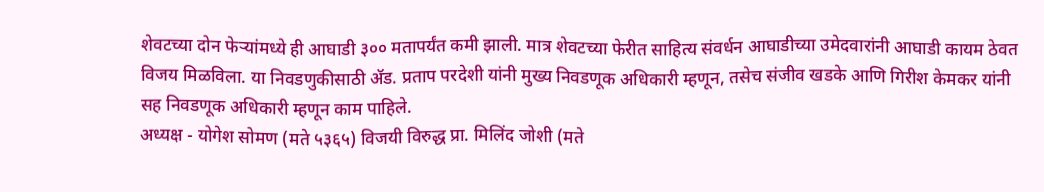शेवटच्या दोन फेऱ्यांमध्ये ही आघाडी ३०० मतापर्यंत कमी झाली. मात्र शेवटच्या फेरीत साहित्य संवर्धन आघाडीच्या उमेदवारांनी आघाडी कायम ठेवत विजय मिळविला. या निवडणुकीसाठी ॲड. प्रताप परदेशी यांनी मुख्य निवडणूक अधिकारी म्हणून, तसेच संजीव खडके आणि गिरीश केमकर यांनी सह निवडणूक अधिकारी म्हणून काम पाहिले.
अध्यक्ष - योगेश सोमण (मते ५३६५) विजयी विरुद्ध प्रा. मिलिंद जोशी (मते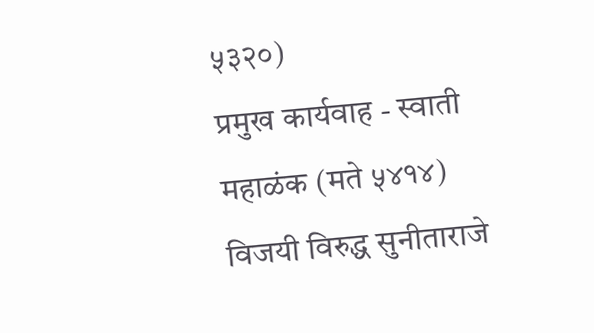५३२०)
प्रमुख कार्यवाह - स्वाती महाळंक (मते ५४१४) विजयी विरुद्ध सुनीताराजे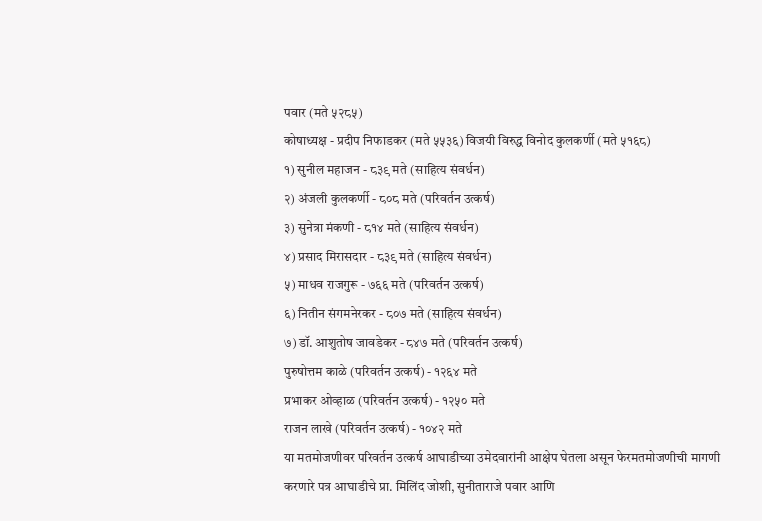पवार (मते ५२८५)
कोषाध्यक्ष - प्रदीप निफाडकर (मते ५५३६) विजयी विरुद्ध विनोद कुलकर्णी (मते ५१६८)
१) सुनील महाजन - ८३९ मते (साहित्य संवर्धन)
२) अंजली कुलकर्णी - ८०८ मते (परिवर्तन उत्कर्ष)
३) सुनेत्रा मंकणी - ८१४ मते (साहित्य संवर्धन)
४) प्रसाद मिरासदार - ८३९ मते (साहित्य संवर्धन)
५) माधव राजगुरू - ७६६ मते (परिवर्तन उत्कर्ष)
६) नितीन संगमनेरकर - ८०७ मते (साहित्य संवर्धन)
७) डॉ. आशुतोष जावडेकर - ८४७ मते (परिवर्तन उत्कर्ष)
पुरुषोत्तम काळे (परिवर्तन उत्कर्ष) - १२६४ मते
प्रभाकर ओव्हाळ (परिवर्तन उत्कर्ष) - १२५० मते
राजन लाखे (परिवर्तन उत्कर्ष) - १०४२ मते
या मतमोजणीवर परिवर्तन उत्कर्ष आघाडीच्या उमेदवारांनी आक्षेप घेतला असून फेरमतमोजणीची मागणी करणारे पत्र आघाडीचे प्रा. मिलिंद जोशी, सुनीताराजे पवार आणि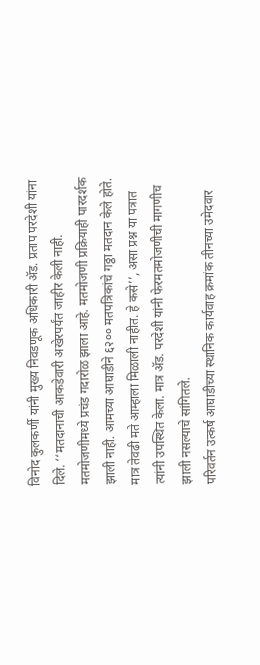विनोद कुलकर्णी यांनी मुख्य निवडणूक अधिकारी ॲड. प्रताप परदेशी यांना दिले. ‘‘मतदानाची आकडेवारी अखेरपर्यंत जाहीर केली नाही. मतमोजणीमध्ये प्रचंड गदारोळ झाला आहे. मतमोजणी प्रक्रियाही पारदर्शक झाली नाही. आमच्या आघाडीने ६२०० मतपत्रिकांचे गठ्ठा मतदान केले होते. मात्र तेवढी मते आम्हाला मिळाली नाहीत. हे कसे’’, असा प्रश्न या पत्रात त्यांनी उपस्थित केला. मात्र ॲड. परदेशी यांनी फेरमतमोजणीची मागणीच झाली नसल्याचे सांगितले.
परिवर्तन उत्कर्ष आघाडीच्या स्थानिक कार्यवाह क्रमांक तीनच्या उमेदवार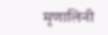मृणालिनी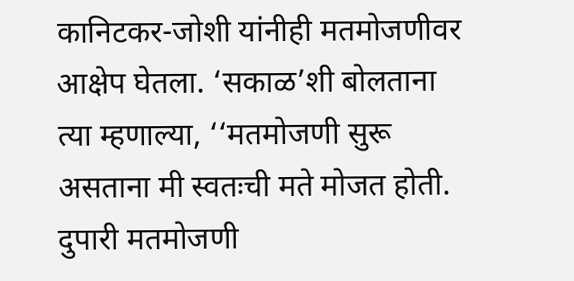कानिटकर-जोशी यांनीही मतमोजणीवर आक्षेप घेतला. ‘सकाळ’शी बोलताना त्या म्हणाल्या, ‘‘मतमोजणी सुरू असताना मी स्वतःची मते मोजत होती. दुपारी मतमोजणी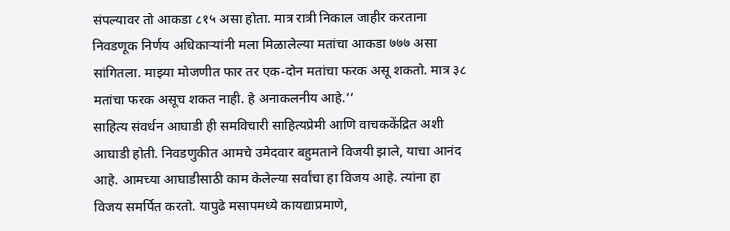संपल्यावर तो आकडा ८१५ असा होता. मात्र रात्री निकाल जाहीर करताना निवडणूक निर्णय अधिकाऱ्यांनी मला मिळालेल्या मतांचा आकडा ७७७ असा सांगितला. माझ्या मोजणीत फार तर एक-दोन मतांचा फरक असू शकतो. मात्र ३८ मतांचा फरक असूच शकत नाही. हे अनाकलनीय आहे.’’
साहित्य संवर्धन आघाडी ही समविचारी साहित्यप्रेमी आणि वाचककेंद्रित अशी आघाडी होती. निवडणुकीत आमचे उमेदवार बहुमताने विजयी झाले, याचा आनंद आहे. आमच्या आघाडीसाठी काम केलेल्या सर्वांचा हा विजय आहे. त्यांना हा विजय समर्पित करतो. यापुढे मसापमध्ये कायद्याप्रमाणे,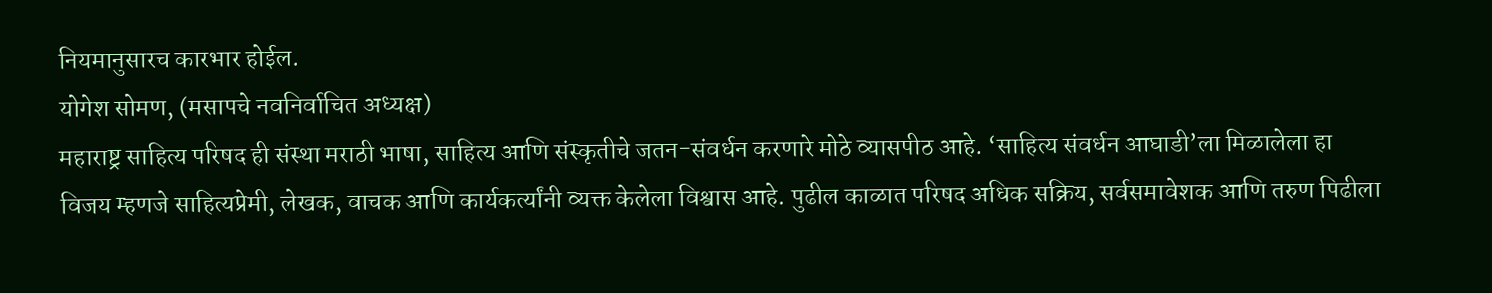नियमानुसारच कारभार होईल.
योगेश सोमण, (मसापचे नवनिर्वाचित अध्यक्ष)
महाराष्ट्र साहित्य परिषद ही संस्था मराठी भाषा, साहित्य आणि संस्कृतीचे जतन-संवर्धन करणारे मोठे व्यासपीठ आहे. ‘साहित्य संवर्धन आघाडी’ला मिळालेला हा विजय म्हणजे साहित्यप्रेमी, लेखक, वाचक आणि कार्यकर्त्यांनी व्यक्त केलेला विश्वास आहे. पुढील काळात परिषद अधिक सक्रिय, सर्वसमावेशक आणि तरुण पिढीला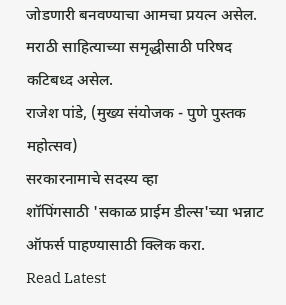जोडणारी बनवण्याचा आमचा प्रयत्न असेल. मराठी साहित्याच्या समृद्धीसाठी परिषद कटिबध्द असेल.
राजेश पांडे, (मुख्य संयोजक - पुणे पुस्तक महोत्सव)
सरकारनामाचे सदस्य व्हा
शॉपिंगसाठी 'सकाळ प्राईम डील्स'च्या भन्नाट ऑफर्स पाहण्यासाठी क्लिक करा.
Read Latest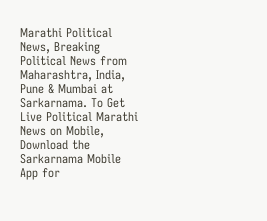Marathi Political News, Breaking Political News from Maharashtra, India, Pune & Mumbai at Sarkarnama. To Get Live Political Marathi News on Mobile, Download the Sarkarnama Mobile App for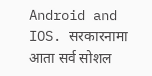Android and IOS. सरकारनामा आता सर्व सोशल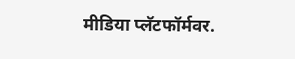मीडिया प्लॅटफॉर्मवर.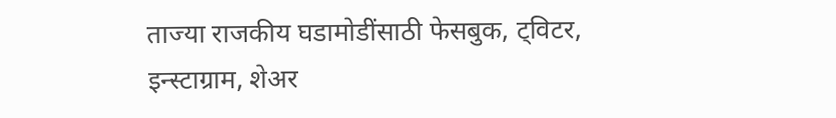ताज्या राजकीय घडामोडींसाठी फेसबुक, ट्विटर, इन्स्टाग्राम, शेअर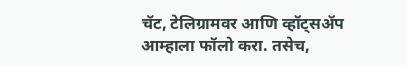चॅट, टेलिग्रामवर आणि व्हॉट्सॲप आम्हाला फॉलो करा. तसेच,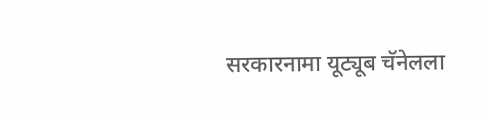सरकारनामा यूट्यूब चॅनेलला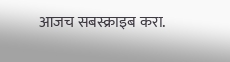आजच सबस्क्राइब करा.